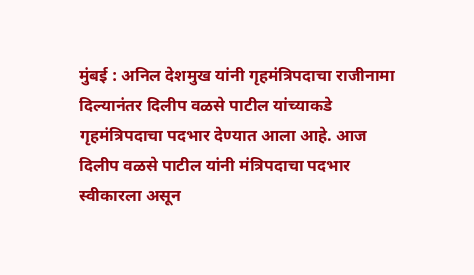मुंबई : अनिल देशमुख यांनी गृहमंत्रिपदाचा राजीनामा दिल्यानंतर दिलीप वळसे पाटील यांच्याकडे गृहमंत्रिपदाचा पदभार देण्यात आला आहे. आज दिलीप वळसे पाटील यांनी मंत्रिपदाचा पदभार स्वीकारला असून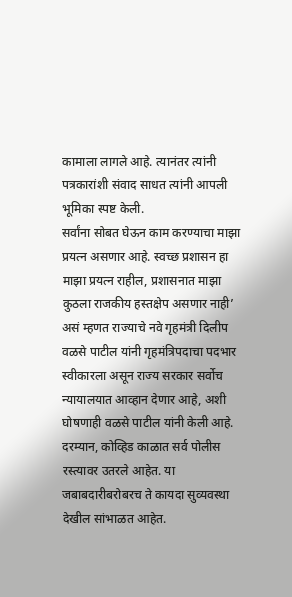कामाला लागले आहे. त्यानंतर त्यांनी पत्रकारांशी संवाद साधत त्यांनी आपली भूमिका स्पष्ट केली.
सर्वांना सोबत घेऊन काम करण्याचा माझा प्रयत्न असणार आहे. स्वच्छ प्रशासन हा माझा प्रयत्न राहील, प्रशासनात माझा कुठला राजकीय हस्तक्षेप असणार नाही’ असं म्हणत राज्याचे नवे गृहमंत्री दिलीप वळसे पाटील यांनी गृहमंत्रिपदाचा पदभार स्वीकारला असून राज्य सरकार सर्वोच न्यायालयात आव्हान देणार आहे, अशी घोषणाही वळसे पाटील यांनी केली आहे.
दरम्यान, कोव्हिड काळात सर्व पोलीस रस्त्यावर उतरले आहेत. या जबाबदारीबरोबरच ते कायदा सुव्यवस्था देखील सांभाळत आहेत.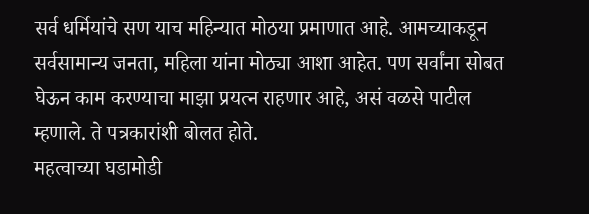सर्व धर्मियांचे सण याच महिन्यात मोठया प्रमाणात आहे. आमच्याकडून सर्वसामान्य जनता, महिला यांना मोठ्या आशा आहेत. पण सर्वांना सोबत घेऊन काम करण्याचा माझा प्रयत्न राहणार आहे, असं वळसे पाटील म्हणाले. ते पत्रकारांशी बोलत होते.
महत्वाच्या घडामोडी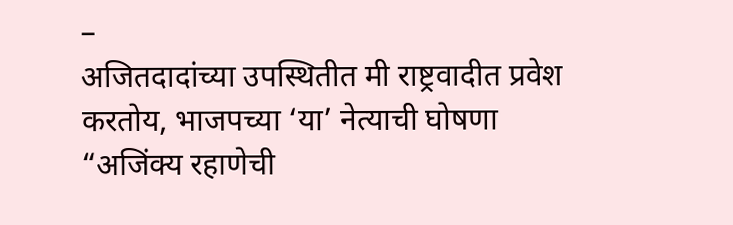–
अजितदादांच्या उपस्थितीत मी राष्ट्रवादीत प्रवेश करतोय, भाजपच्या ‘या’ नेत्याची घोषणा
“अजिंक्य रहाणेची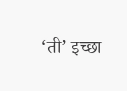‘ती’ इच्छा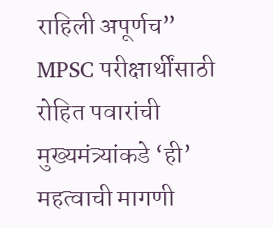राहिली अपूर्णच”
MPSC परीक्षार्थींसाठी रोहित पवारांची मुख्यमंत्र्यांकडे ‘ही’ महत्वाची मागणी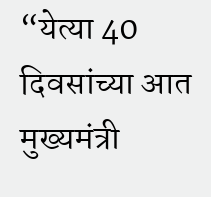“येत्या 40 दिवसांच्या आत मुख्यमंत्री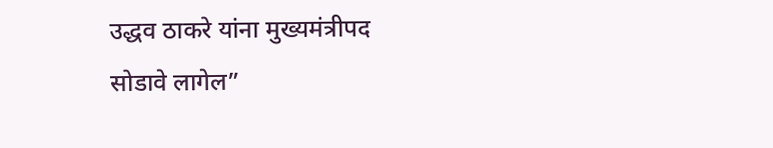उद्धव ठाकरे यांना मुख्यमंत्रीपद सोडावे लागेल”